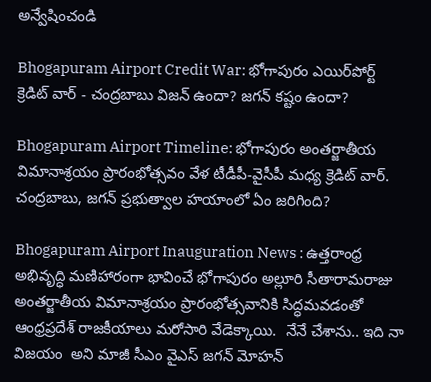అన్వేషించండి

Bhogapuram Airport Credit War: భోగాపురం ఎయిర్‌పోర్ట్ క్రెడిట్ వార్ - చంద్రబాబు విజన్ ఉందా? జగన్ కష్టం ఉందా?

Bhogapuram Airport Timeline: భోగాపురం అంతర్జాతీయ విమానాశ్రయం ప్రారంభోత్సవం వేళ టీడీపీ-వైసీపీ మధ్య క్రెడిట్ వార్. చంద్రబాబు, జగన్ ప్రభుత్వాల హయాంలో ఏం జరిగింది?

Bhogapuram Airport Inauguration News : ఉత్తరాంధ్ర అభివృద్ధి మణిహారంగా భావించే భోగాపురం అల్లూరి సీతారామరాజు అంతర్జాతీయ విమానాశ్రయం ప్రారంభోత్సవానికి సిద్ధమవడంతో ఆంధ్రప్రదేశ్ రాజకీయాలు మరోసారి వేడెక్కాయి.  నేనే చేశాను.. ఇది నా విజయం  అని మాజీ సీఎం వైఎస్ జగన్ మోహన్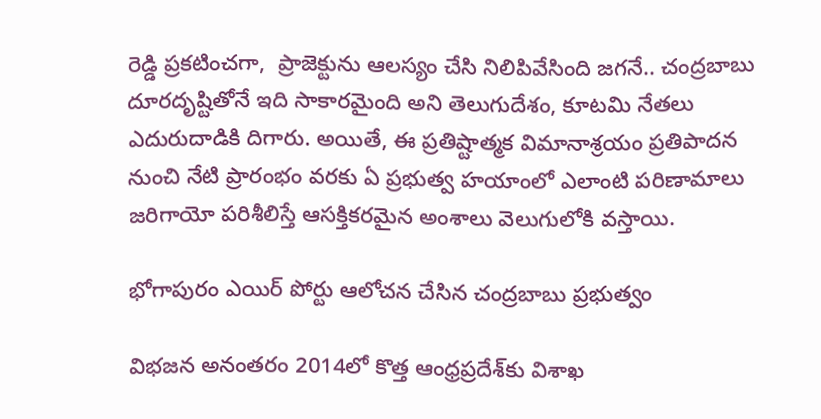రెడ్డి ప్రకటించగా,  ప్రాజెక్టును ఆలస్యం చేసి నిలిపివేసింది జగనే.. చంద్రబాబు దూరదృష్టితోనే ఇది సాకారమైంది అని తెలుగుదేశం, కూటమి నేతలు ఎదురుదాడికి దిగారు. అయితే, ఈ ప్రతిష్టాత్మక విమానాశ్రయం ప్రతిపాదన నుంచి నేటి ప్రారంభం వరకు ఏ ప్రభుత్వ హయాంలో ఎలాంటి పరిణామాలు జరిగాయో పరిశీలిస్తే ఆసక్తికరమైన అంశాలు వెలుగులోకి వస్తాయి.

భోగాపురం ఎయిర్ పోర్టు ఆలోచన చేసిన చంద్రబాబు ప్రభుత్వం

విభజన అనంతరం 2014లో కొత్త ఆంధ్రప్రదేశ్‌కు విశాఖ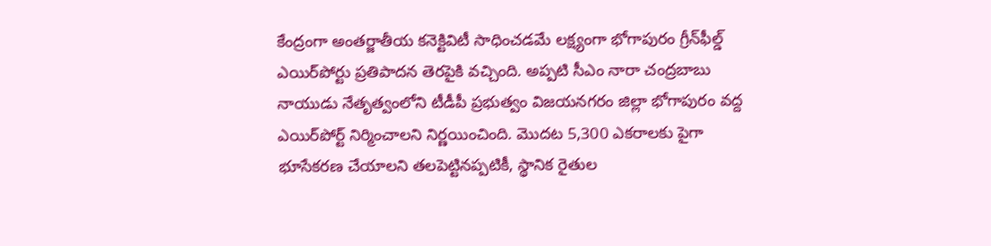కేంద్రంగా అంతర్జాతీయ కనెక్టివిటీ సాధించడమే లక్ష్యంగా భోగాపురం గ్రీన్‌ఫీల్డ్ ఎయిర్‌పోర్టు ప్రతిపాదన తెరపైకి వచ్చింది. అప్పటి సీఎం నారా చంద్రబాబు నాయుడు నేతృత్వంలోని టీడీపీ ప్రభుత్వం విజయనగరం జిల్లా భోగాపురం వద్ద ఎయిర్‌పోర్ట్ నిర్మించాలని నిర్ణయించింది. మొదట 5,300 ఎకరాలకు పైగా భూసేకరణ చేయాలని తలపెట్టినప్పటికీ, స్థానిక రైతుల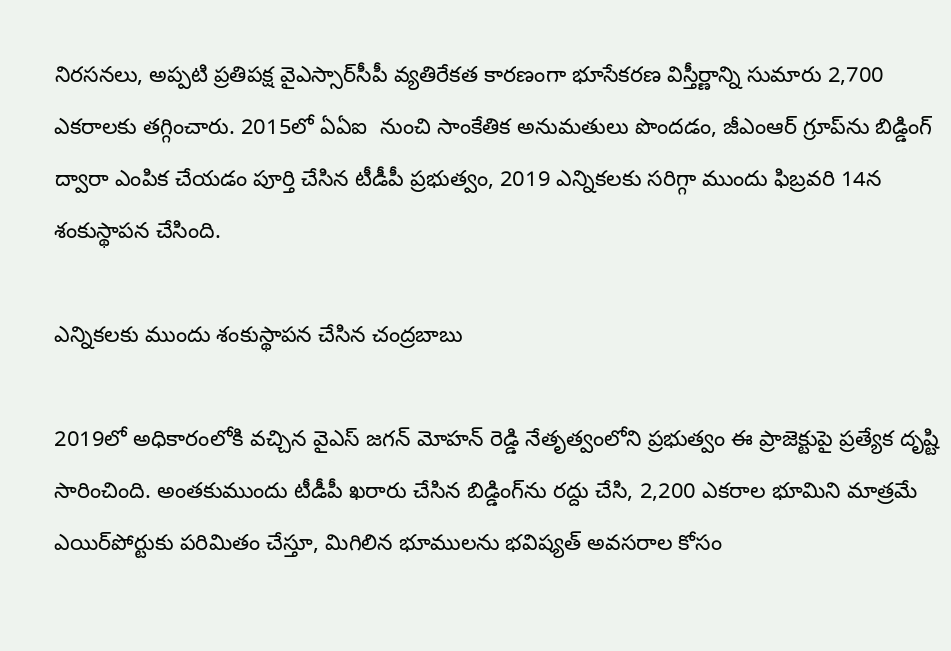నిరసనలు, అప్పటి ప్రతిపక్ష వైఎస్సార్‌సీపీ వ్యతిరేకత కారణంగా భూసేకరణ విస్తీర్ణాన్ని సుమారు 2,700 ఎకరాలకు తగ్గించారు. 2015లో ఏఏఐ  నుంచి సాంకేతిక అనుమతులు పొందడం, జీఎంఆర్ గ్రూప్‌ను బిడ్డింగ్ ద్వారా ఎంపిక చేయడం పూర్తి చేసిన టీడీపీ ప్రభుత్వం, 2019 ఎన్నికలకు సరిగ్గా ముందు ఫిబ్రవరి 14న శంకుస్థాపన చేసింది.

ఎన్నికలకు ముందు శంకుస్థాపన చేసిన చంద్రబాబు

2019లో అధికారంలోకి వచ్చిన వైఎస్ జగన్ మోహన్ రెడ్డి నేతృత్వంలోని ప్రభుత్వం ఈ ప్రాజెక్టుపై ప్రత్యేక దృష్టి సారించింది. అంతకుముందు టీడీపీ ఖరారు చేసిన బిడ్డింగ్‌ను రద్దు చేసి, 2,200 ఎకరాల భూమిని మాత్రమే ఎయిర్‌పోర్టుకు పరిమితం చేస్తూ, మిగిలిన భూములను భవిష్యత్ అవసరాల కోసం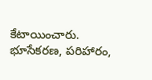కేటాయించారు. భూసేకరణ, పరిహారం,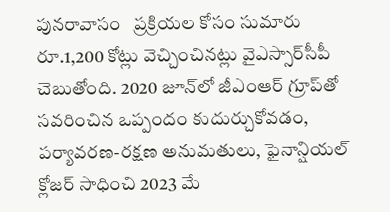పునరావాసం   ప్రక్రియల కోసం సుమారు రూ.1,200 కోట్లు వెచ్చించినట్లు వైఎస్సార్‌సీపీ చెబుతోంది. 2020 జూన్‌లో జీఎంఆర్ గ్రూప్‌తో సవరించిన ఒప్పందం కుదుర్చుకోవడం, పర్యావరణ-రక్షణ అనుమతులు, ఫైనాన్షియల్ క్లోజర్ సాధించి 2023 మే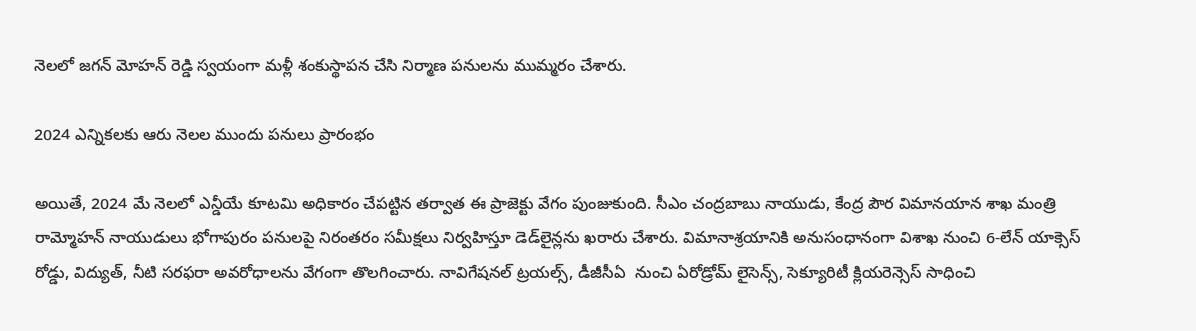నెలలో జగన్ మోహన్ రెడ్డి స్వయంగా మళ్లీ శంకుస్థాపన చేసి నిర్మాణ పనులను ముమ్మరం చేశారు.

2024 ఎన్నికలకు ఆరు నెలల ముందు పనులు ప్రారంభం

అయితే, 2024 మే నెలలో ఎన్డీయే కూటమి అధికారం చేపట్టిన తర్వాత ఈ ప్రాజెక్టు వేగం పుంజుకుంది. సీఎం చంద్రబాబు నాయుడు, కేంద్ర పౌర విమానయాన శాఖ మంత్రి రామ్మోహన్ నాయుడులు భోగాపురం పనులపై నిరంతరం సమీక్షలు నిర్వహిస్తూ డెడ్‌లైన్లను ఖరారు చేశారు. విమానాశ్రయానికి అనుసంధానంగా విశాఖ నుంచి 6-లేన్ యాక్సెస్ రోడ్డు, విద్యుత్, నీటి సరఫరా అవరోధాలను వేగంగా తొలగించారు. నావిగేషనల్ ట్రయల్స్, డీజీసీఏ  నుంచి ఏరోడ్రోమ్ లైసెన్స్, సెక్యూరిటీ క్లియరెన్సెస్ సాధించి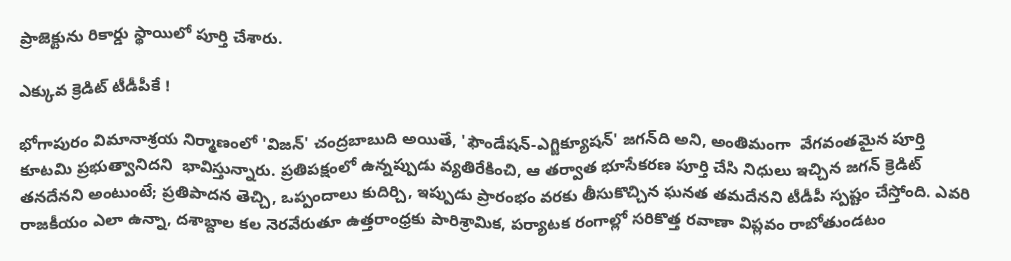ప్రాజెక్టును రికార్డు స్థాయిలో పూర్తి చేశారు.

ఎక్కువ క్రెడిట్ టీడీపీకే !

భోగాపురం విమానాశ్రయ నిర్మాణంలో 'విజన్' చంద్రబాబుది అయితే, 'ఫౌండేషన్-ఎగ్జిక్యూషన్' జగన్‌ది అని, అంతిమంగా  వేగవంతమైన పూర్తి  కూటమి ప్రభుత్వానిదని  భావిస్తున్నారు. ప్రతిపక్షంలో ఉన్నప్పుడు వ్యతిరేకించి, ఆ తర్వాత భూసేకరణ పూర్తి చేసి నిధులు ఇచ్చిన జగన్ క్రెడిట్ తనదేనని అంటుంటే; ప్రతిపాదన తెచ్చి, ఒప్పందాలు కుదిర్చి, ఇప్పుడు ప్రారంభం వరకు తీసుకొచ్చిన ఘనత తమదేనని టీడీపీ స్పష్టం చేస్తోంది. ఎవరి రాజకీయం ఎలా ఉన్నా, దశాబ్దాల కల నెరవేరుతూ ఉత్తరాంధ్రకు పారిశ్రామిక, పర్యాటక రంగాల్లో సరికొత్త రవాణా విప్లవం రాబోతుండటం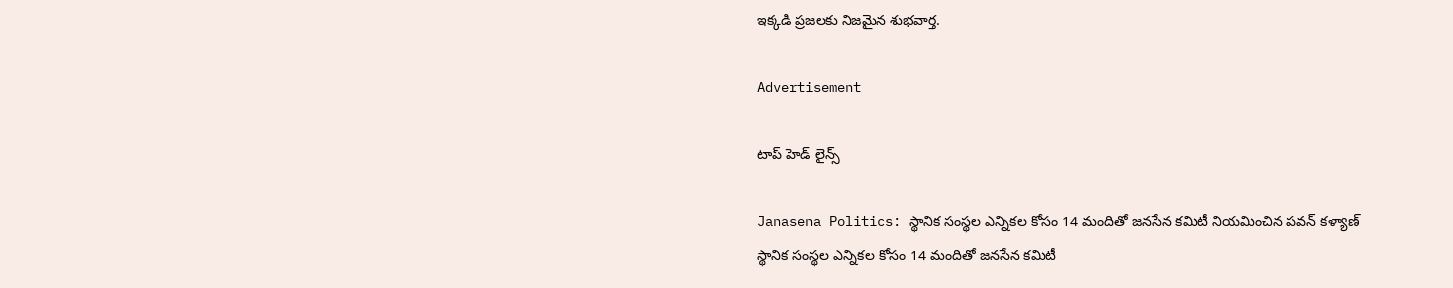ఇక్కడి ప్రజలకు నిజమైన శుభవార్త.

Advertisement

టాప్ హెడ్ లైన్స్

Janasena Politics: స్థానిక సంస్థల ఎన్నికల కోసం 14 మందితో జనసేన కమిటీ నియమించిన పవన్ కళ్యాణ్
స్థానిక సంస్థల ఎన్నికల కోసం 14 మందితో జనసేన కమిటీ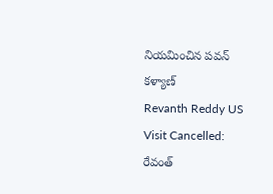నియమించిన పవన్ కళ్యాణ్
Revanth Reddy US Visit Cancelled: రేవంత్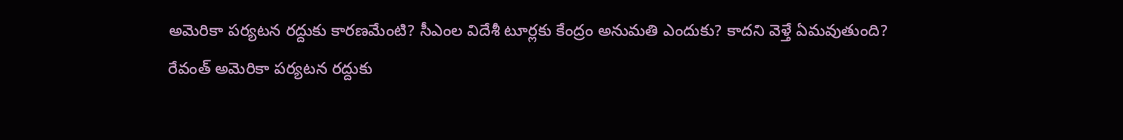అమెరికా పర్యటన రద్దుకు కారణమేంటి? సీఎంల విదేశీ టూర్లకు కేంద్రం అనుమతి ఎందుకు? కాదని వెళ్తే ఏమవుతుంది?
రేవంత్ అమెరికా పర్యటన రద్దుకు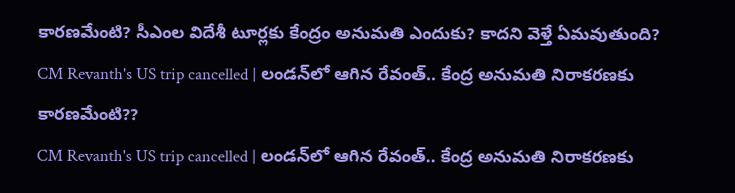కారణమేంటి? సీఎంల విదేశీ టూర్లకు కేంద్రం అనుమతి ఎందుకు? కాదని వెళ్తే ఏమవుతుంది?
CM Revanth's US trip cancelled | లండన్‌లో ఆగిన రేవంత్.. కేంద్ర అనుమతి నిరాకరణకు కారణమేంటి??
CM Revanth's US trip cancelled | లండన్‌లో ఆగిన రేవంత్.. కేంద్ర అనుమతి నిరాకరణకు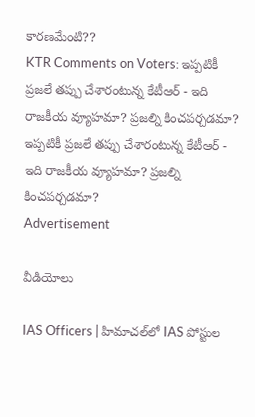కారణమేంటి??
KTR Comments on Voters: ఇప్పటికీ ప్రజలే తప్పు చేశారంటున్న కేటీఆర్ - ఇది రాజకీయ వ్యూహమా? ప్రజల్ని కించపర్చడమా?
ఇప్పటికీ ప్రజలే తప్పు చేశారంటున్న కేటీఆర్ - ఇది రాజకీయ వ్యూహమా? ప్రజల్ని కించపర్చడమా?
Advertisement

వీడియోలు

IAS Officers | హిమాచల్‌లో IAS పోస్టుల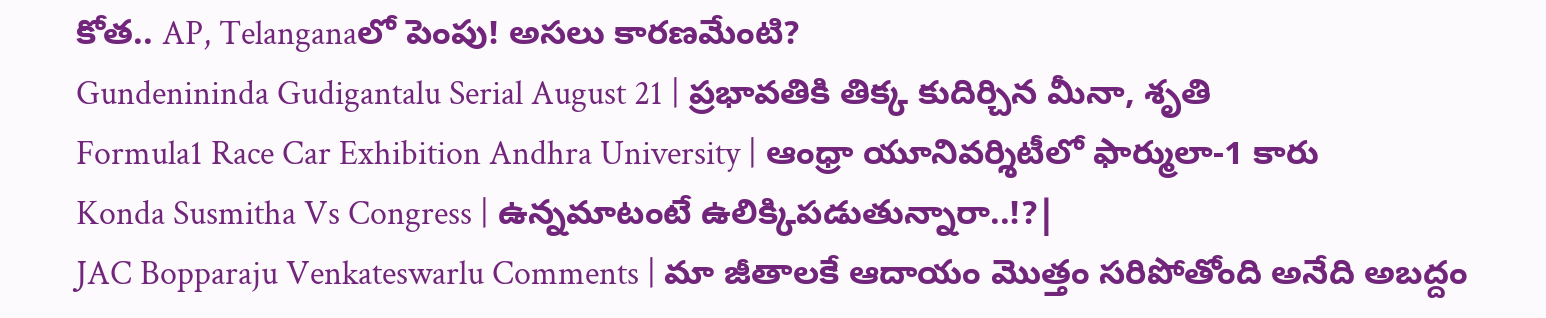కోత.. AP, Telanganaలో పెంపు! అసలు కారణమేంటి?
Gundenininda Gudigantalu Serial August 21 | ప్రభావతికి తిక్క కుదిర్చిన మీనా, శృతి
Formula1 Race Car Exhibition Andhra University | ఆంధ్రా యూనివర్శిటీలో ఫార్ములా-1 కారు
Konda Susmitha Vs Congress | ఉన్నమాటంటే ఉలిక్కిపడుతున్నారా..!?|
JAC Bopparaju Venkateswarlu Comments | మా జీతాలకే ఆదాయం మొత్తం సరిపోతోంది అనేది అబద్దం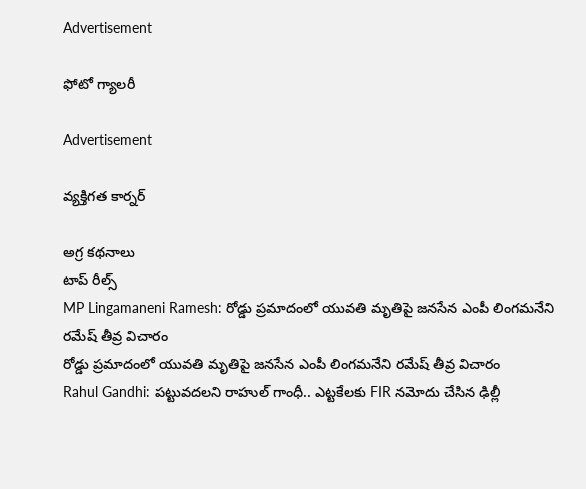Advertisement

ఫోటో గ్యాలరీ

Advertisement

వ్యక్తిగత కార్నర్

అగ్ర కథనాలు
టాప్ రీల్స్
MP Lingamaneni Ramesh: రోడ్డు ప్రమాదంలో యువతి మృతిపై జనసేన ఎంపీ లింగమనేని రమేష్ తీవ్ర విచారం
రోడ్డు ప్రమాదంలో యువతి మృతిపై జనసేన ఎంపీ లింగమనేని రమేష్ తీవ్ర విచారం
Rahul Gandhi: పట్టువదలని రాహుల్ గాంధీ.. ఎట్టకేలకు FIR నమోదు చేసిన ఢిల్లీ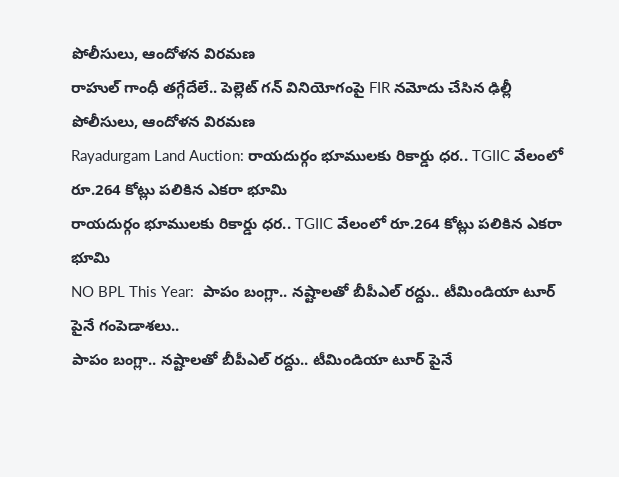పోలీసులు, ఆందోళన విరమణ
రాహుల్ గాంధీ తగ్గేదేలే.. పెల్లెట్ గన్ వినియోగంపై FIR నమోదు చేసిన ఢిల్లీ పోలీసులు, ఆందోళన విరమణ
Rayadurgam Land Auction: రాయదుర్గం భూములకు రికార్డు ధర.. TGIIC వేలంలో రూ.264 కోట్లు పలికిన ఎకరా భూమి
రాయదుర్గం భూములకు రికార్డు ధర.. TGIIC వేలంలో రూ.264 కోట్లు పలికిన ఎకరా భూమి
NO BPL This Year:  పాపం బంగ్లా.. న‌ష్టాల‌తో బీపీఎల్ ర‌ద్దు.. టీమిండియా టూర్ పైనే గంపెడాశలు..
పాపం బంగ్లా.. న‌ష్టాల‌తో బీపీఎల్ ర‌ద్దు.. టీమిండియా టూర్ పైనే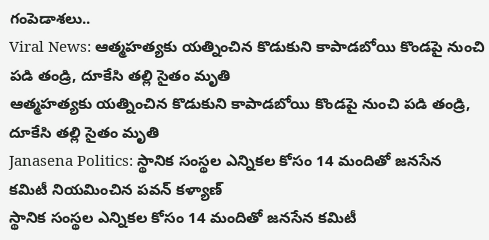గంపెడాశలు..
Viral News: ఆత్మహత్యకు యత్నించిన కొడుకుని కాపాడబోయి కొండపై నుంచి పడి తండ్రి, దూకేసి తల్లి సైతం మృతి
ఆత్మహత్యకు యత్నించిన కొడుకుని కాపాడబోయి కొండపై నుంచి పడి తండ్రి, దూకేసి తల్లి సైతం మృతి
Janasena Politics: స్థానిక సంస్థల ఎన్నికల కోసం 14 మందితో జనసేన కమిటీ నియమించిన పవన్ కళ్యాణ్
స్థానిక సంస్థల ఎన్నికల కోసం 14 మందితో జనసేన కమిటీ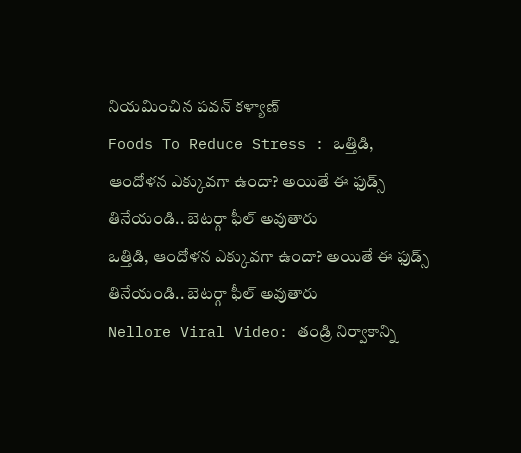నియమించిన పవన్ కళ్యాణ్
Foods To Reduce Stress : ఒత్తిడి, ఆందోళన ఎక్కువగా ఉందా? అయితే ఈ ఫుడ్స్ తినేయండి.. బెటర్గా ఫీల్ అవుతారు
ఒత్తిడి, ఆందోళన ఎక్కువగా ఉందా? అయితే ఈ ఫుడ్స్ తినేయండి.. బెటర్గా ఫీల్ అవుతారు
Nellore Viral Video: తండ్రి నిర్వాకాన్ని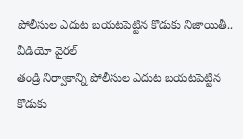పోలీసుల ఎదుట బయటపెట్టిన కొడుకు నిజాయితీ.. వీడియో వైరల్
తండ్రి నిర్వాకాన్ని పోలీసుల ఎదుట బయటపెట్టిన కొడుకు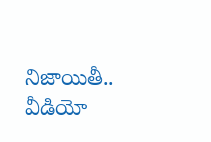నిజాయితీ.. వీడియో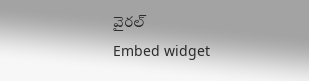వైరల్
Embed widget